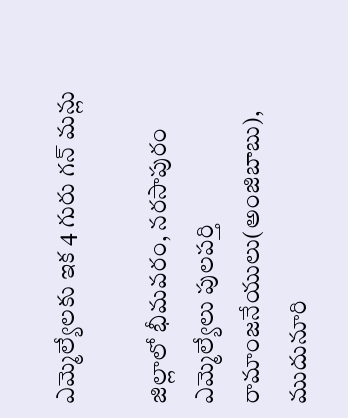ఎమ్మెల్యేలకు ఇక 4 గురు గన్ మన్లు

జిల్లాలో భీమవరం, నరసాపురం ఎమ్మెల్యేలు పులపర్తి రామాంజనేయులు(అంజిబాబు), ముదునూరి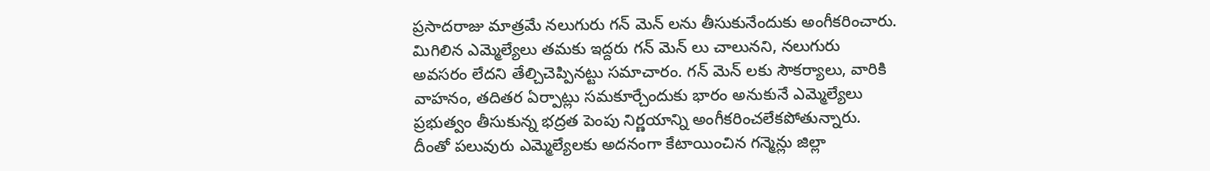ప్రసాదరాజు మాత్రమే నలుగురు గన్ మెన్ లను తీసుకునేందుకు అంగీకరించారు. మిగిలిన ఎమ్మెల్యేలు తమకు ఇద్దరు గన్ మెన్ లు చాలునని, నలుగురు అవసరం లేదని తేల్చిచెప్పినట్టు సమాచారం. గన్ మెన్ లకు సౌకర్యాలు, వారికి వాహనం, తదితర ఏర్పాట్లు సమకూర్చేందుకు భారం అనుకునే ఎమ్మెల్యేలు ప్రభుత్వం తీసుకున్న భద్రత పెంపు నిర్ణయాన్ని అంగీకరించలేకపోతున్నారు. దీంతో పలువురు ఎమ్మెల్యేలకు అదనంగా కేటాయించిన గన్మెన్లు జిల్లా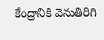కేంద్రానికి వెనుతిరిగి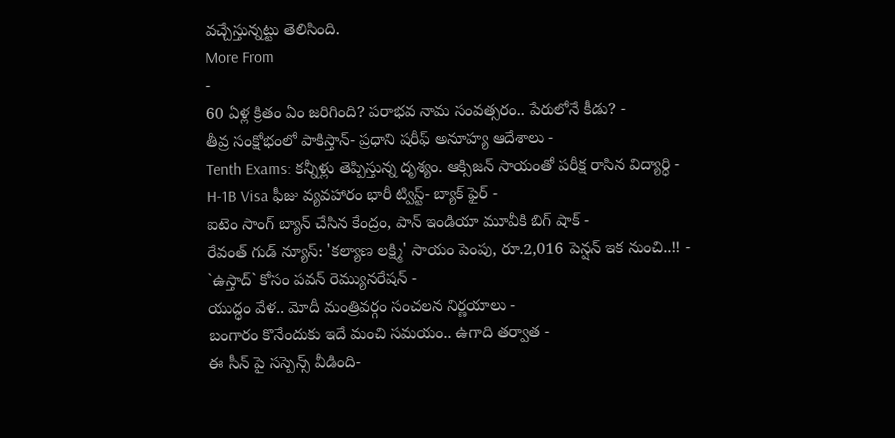వచ్చేస్తున్నట్టు తెలిసింది.
More From
-
60 ఏళ్ల క్రితం ఏం జరిగింది? పరాభవ నామ సంవత్సరం.. పేరులోనే కీడు? -
తీవ్ర సంక్షోభంలో పాకిస్తాన్- ప్రధాని షరీఫ్ అనూహ్య ఆదేశాలు -
Tenth Exams: కన్నీళ్లు తెప్పిస్తున్న దృశ్యం. ఆక్సిజన్ సాయంతో పరీక్ష రాసిన విద్యార్ధి -
H-1B Visa ఫీజు వ్యవహారం భారీ ట్విస్ట్- బ్యాక్ ఫైర్ -
ఐటెం సాంగ్ బ్యాన్ చేసిన కేంద్రం, పాన్ ఇండియా మూవీకి బిగ్ షాక్ -
రేవంత్ గుడ్ న్యూస్: 'కల్యాణ లక్ష్మి' సాయం పెంపు, రూ.2,016 పెన్షన్ ఇక నుంచి..!! -
`ఉస్తాద్` కోసం పవన్ రెమ్యునరేషన్ -
యుద్ధం వేళ.. మోదీ మంత్రివర్గం సంచలన నిర్ణయాలు -
బంగారం కొనేందుకు ఇదే మంచి సమయం.. ఉగాది తర్వాత -
ఈ సీన్ పై సస్పెన్స్ వీడింది-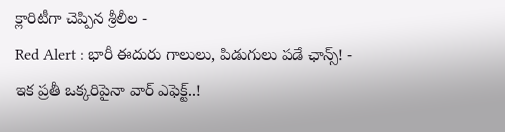క్లారిటీగా చెప్పిన శ్రీలీల -
Red Alert : భారీ ఈదురు గాలులు, పిడుగులు పడే ఛాన్స్! -
ఇక ప్రతీ ఒక్కరిపైనా వార్ ఎఫెక్ట్..!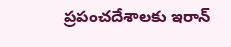ప్రపంచదేశాలకు ఇరాన్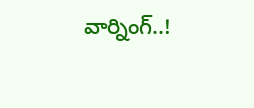వార్నింగ్..!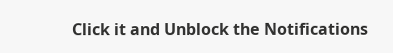Click it and Unblock the Notifications